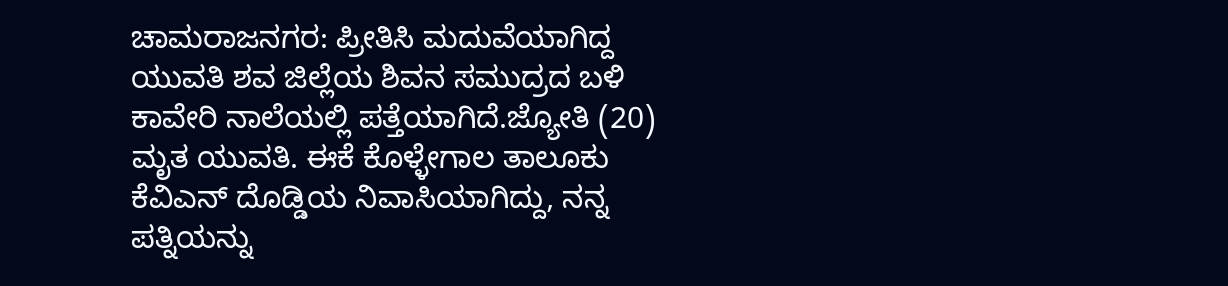ಚಾಮರಾಜನಗರ: ಪ್ರೀತಿಸಿ ಮದುವೆಯಾಗಿದ್ದ ಯುವತಿ ಶವ ಜಿಲ್ಲೆಯ ಶಿವನ ಸಮುದ್ರದ ಬಳಿ ಕಾವೇರಿ ನಾಲೆಯಲ್ಲಿ ಪತ್ತೆಯಾಗಿದೆ.ಜ್ಯೋತಿ (20) ಮೃತ ಯುವತಿ. ಈಕೆ ಕೊಳ್ಳೇಗಾಲ ತಾಲೂಕು ಕೆವಿಎನ್ ದೊಡ್ಡಿಯ ನಿವಾಸಿಯಾಗಿದ್ದು, ನನ್ನ ಪತ್ನಿಯನ್ನು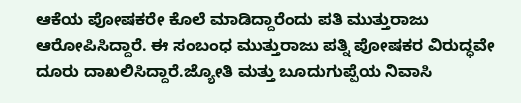ಆಕೆಯ ಪೋಷಕರೇ ಕೊಲೆ ಮಾಡಿದ್ದಾರೆಂದು ಪತಿ ಮುತ್ತುರಾಜು ಆರೋಪಿಸಿದ್ದಾರೆ. ಈ ಸಂಬಂಧ ಮುತ್ತುರಾಜು ಪತ್ನಿ ಪೋಷಕರ ವಿರುದ್ಧವೇ ದೂರು ದಾಖಲಿಸಿದ್ದಾರೆ.ಜ್ಯೋತಿ ಮತ್ತು ಬೂದುಗುಪ್ಪೆಯ ನಿವಾಸಿ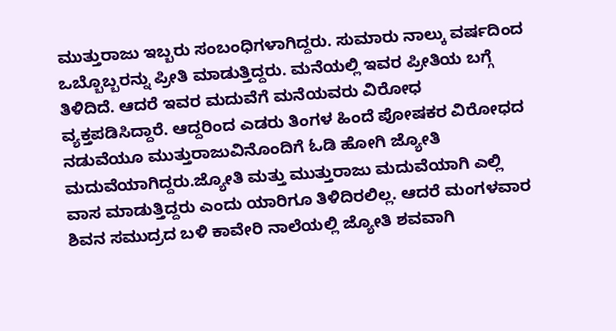ಮುತ್ತುರಾಜು ಇಬ್ಬರು ಸಂಬಂಧಿಗಳಾಗಿದ್ದರು. ಸುಮಾರು ನಾಲ್ಕು ವರ್ಷದಿಂದ ಒಬ್ಬೊಬ್ಬರನ್ನು ಪ್ರೀತಿ ಮಾಡುತ್ತಿದ್ದರು. ಮನೆಯಲ್ಲಿ ಇವರ ಪ್ರೀತಿಯ ಬಗ್ಗೆ ತಿಳಿದಿದೆ. ಆದರೆ ಇವರ ಮದುವೆಗೆ ಮನೆಯವರು ವಿರೋಧ ವ್ಯಕ್ತಪಡಿಸಿದ್ದಾರೆ. ಆದ್ದರಿಂದ ಎಡರು ತಿಂಗಳ ಹಿಂದೆ ಪೋಷಕರ ವಿರೋಧದ ನಡುವೆಯೂ ಮುತ್ತುರಾಜುವಿನೊಂದಿಗೆ ಓಡಿ ಹೋಗಿ ಜ್ಯೋತಿ ಮದುವೆಯಾಗಿದ್ದರು.ಜ್ಯೋತಿ ಮತ್ತು ಮುತ್ತುರಾಜು ಮದುವೆಯಾಗಿ ಎಲ್ಲಿ ವಾಸ ಮಾಡುತ್ತಿದ್ದರು ಎಂದು ಯಾರಿಗೂ ತಿಳಿದಿರಲಿಲ್ಲ. ಆದರೆ ಮಂಗಳವಾರ ಶಿವನ ಸಮುದ್ರದ ಬಳಿ ಕಾವೇರಿ ನಾಲೆಯಲ್ಲಿ ಜ್ಯೋತಿ ಶವವಾಗಿ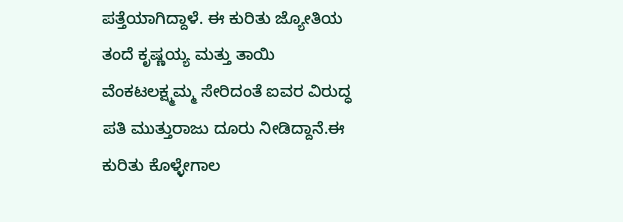ಪತ್ತೆಯಾಗಿದ್ದಾಳೆ. ಈ ಕುರಿತು ಜ್ಯೋತಿಯ ತಂದೆ ಕೃಷ್ಣಯ್ಯ ಮತ್ತು ತಾಯಿ ವೆಂಕಟಲಕ್ಷ್ಮಮ್ಮ ಸೇರಿದಂತೆ ಐವರ ವಿರುದ್ಧ ಪತಿ ಮುತ್ತುರಾಜು ದೂರು ನೀಡಿದ್ದಾನೆ.ಈ ಕುರಿತು ಕೊಳ್ಳೇಗಾಲ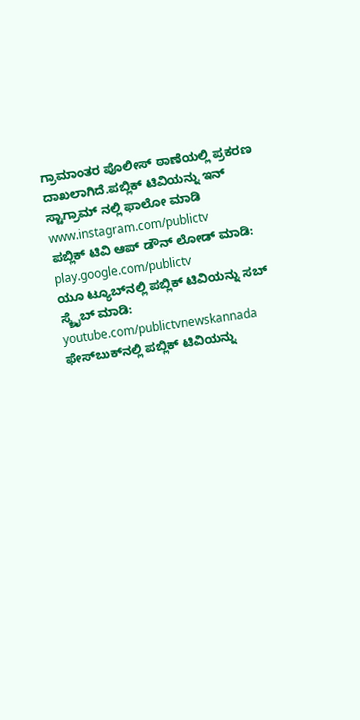ಗ್ರಾಮಾಂತರ ಪೊಲೀಸ್ ಠಾಣೆಯಲ್ಲಿ ಪ್ರಕರಣ ದಾಖಲಾಗಿದೆ.ಪಬ್ಲಿಕ್ ಟಿವಿಯನ್ನು ಇನ್ ಸ್ಟಾಗ್ರಾಮ್ ನಲ್ಲಿ ಫಾಲೋ ಮಾಡಿ www.instagram.com/publictv
ಪಬ್ಲಿಕ್ ಟಿವಿ ಆಪ್ ಡೌನ್ ಲೋಡ್ ಮಾಡಿ: play.google.com/publictv
ಯೂ ಟ್ಯೂಬ್‍ನಲ್ಲಿ ಪಬ್ಲಿಕ್ ಟಿವಿಯನ್ನು ಸಬ್ ಸ್ಕ್ರೈಬ್ ಮಾಡಿ: youtube.com/publictvnewskannada
ಫೇಸ್‍ಬುಕ್‍ನಲ್ಲಿ ಪಬ್ಲಿಕ್ ಟಿವಿಯನ್ನು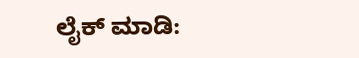ಲೈಕ್ ಮಾಡಿ: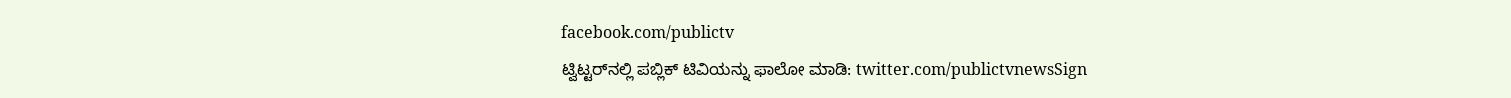facebook.com/publictv
ಟ್ವಿಟ್ಟರ್‌ನಲ್ಲಿ ಪಬ್ಲಿಕ್ ಟಿವಿಯನ್ನು ಫಾಲೋ ಮಾಡಿ: twitter.com/publictvnewsSign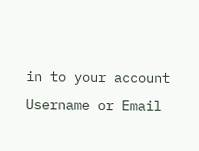in to your account
Username or Email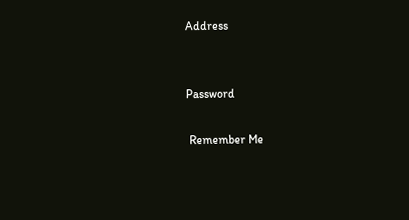Address


Password

 Remember Me